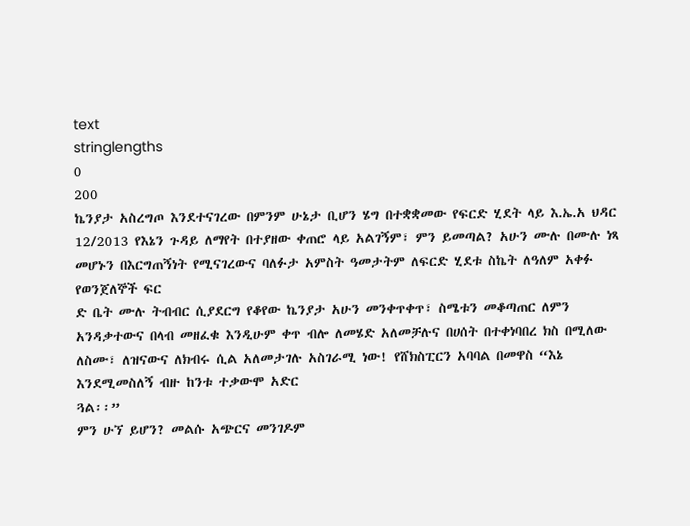text
stringlengths
0
200
ኬንያታ አስረግጦ እንደተናገረው በምንም ሁኔታ ቢሆን ሄግ በተቋቋመው የፍርድ ሂደት ላይ እ.ኤ.አ ህዳር 12/2013 የእኔን ጉዳይ ለማየት በተያዘው ቀጠሮ ላይ አልገኝም፣ ምን ይመጣል? አሁን ሙሉ በሙሉ ነጻ መሆኑን በእርግጠኝነት የሚናገረውና ባለፉታ አምስት ዓመታትም ለፍርድ ሂደቱ ስኬት ለዓለም አቀፉ የወንጀለኞች ፍር
ድ ቤት ሙሉ ትብብር ሲያደርግ የቆየው ኬንያታ አሁን መንቀጥቀጥ፣ ስሜቱን መቆጣጠር ለምን አንዳቃተውና በላብ መዘፈቁ እንዲሁም ቀጥ ብሎ ለመሄድ አለመቻሉና በሀሰት በተቀነባበረ ክስ በሚለው ለስሙ፣ ለዝናውና ለክብሩ ሲል አለመታገሉ አስገራሚ ነው! የሸክስፒርን አባባል በመዋስ “እኔ እንደሚመስለኝ ብዙ ከንቱ ተቃውሞ አድር
ጓል፡፡”
ምን ሁኘ ይሆን? መልሱ አጭርና መንገዶም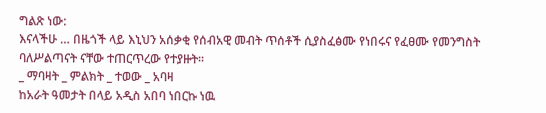ግልጽ ነው:
እናላችሁ … በዜጎች ላይ እኒህን አሰቃቂ የሰብአዊ መብት ጥሰቶች ሲያስፈፅሙ የነበሩና የፈፀሙ የመንግስት ባለሥልጣናት ናቸው ተጠርጥረው የተያዙት፡፡
_ ማባዛት _ ምልክት _ ተወው _ አባዛ
ከአራት ዓመታት በላይ አዲስ አበባ ነበርኩ ነዉ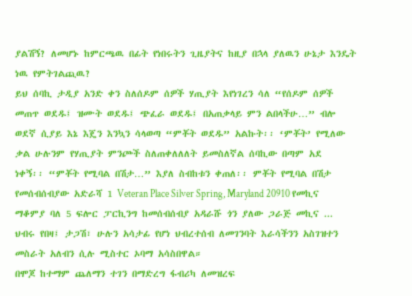ያልሽኝ? ለመሆኑ ከምርጫዉ በፊት የነበሩትን ጊዜያትና ከዚያ በኋላ ያለዉን ሁኔታ እንዴት ነዉ የምትገልጪዉ?
ይህ ሰባኪ ታዲያ አንድ ቀን ስለሰዶም ሰዎች ሃጢያት እየነገረን ሳለ “የሰዶም ሰዎች መጠጥ ወደዱ፤ ዝሙት ወደዱ፤ ጭፈራ ወደዱ፤ በአጠቃላይ ምን ልበላችሁ…” ብሎ ወደኛ ሲያይ እኔ እጄን እንኳን ሳላወጣ “ምቾት ወደዱ” አልኩት፡፡ ‘ምቾት’ የሚለው ቃል ሁሉንም የሃጢያት ምንጮች ስለጠቀለለለት ይመስለኛል ሰባኪው በጣም አደ
ነቀኝ፡፡ “ምቾት የሚባል በሽታ…” እያለ ስብከቱን ቀጠለ፡፡ ምቾት የሚባል በሽታ
የመሰብሰብያው አድራሻ 1 Veteran Place Silver Spring, Maryland 20910 የመኪና ማቆምያ ባለ 5 ፍሎር ፓርኪንግ ከመሰብሰብያ አዳራሹ ጎን ያለው ጋራጅ መኪና ...
ህብሩ የበዛ፤ ታጋሽ፣ ሁሉን አሳታፊ የሆነ ህብረተሰብ ለመገንባት እራሳችንን አስገዝተን መስራት አለብን ሲሉ ሚስተር ኦባማ አሳስበዋል።
በሞጆ ከተማም ጨለማን ተገን በማድረግ ፋብሪካ ለመዝረፍ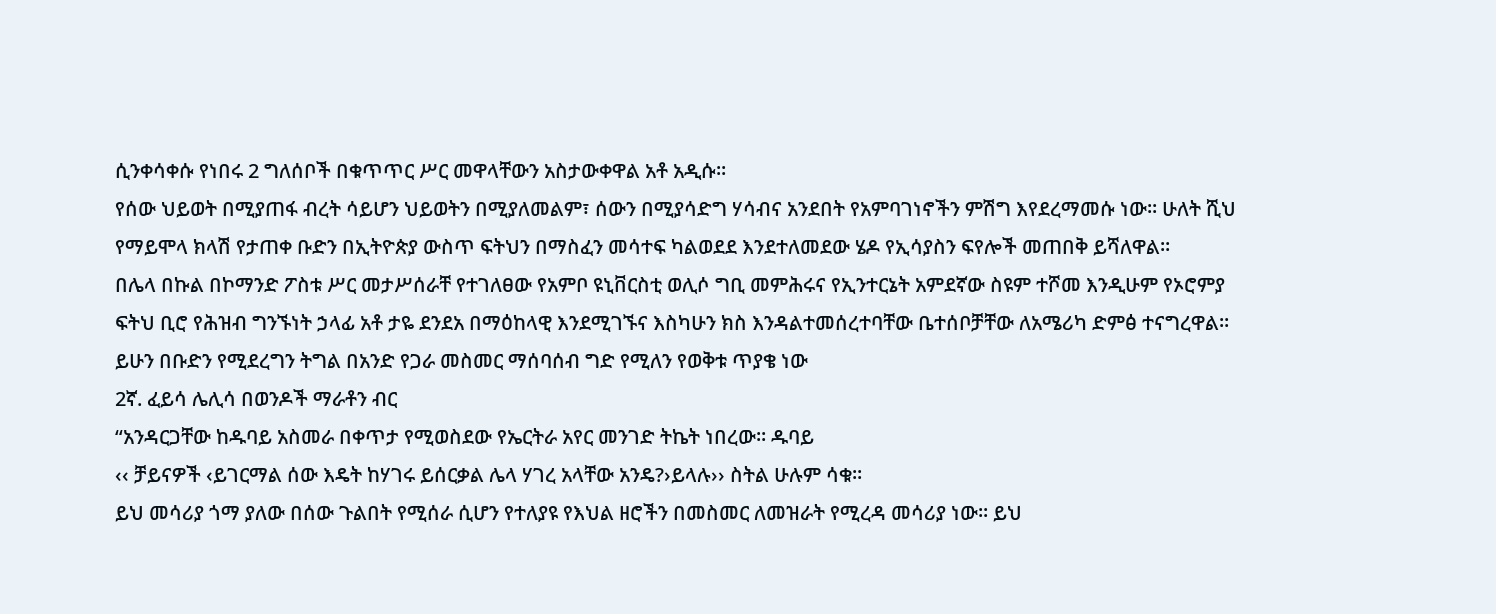ሲንቀሳቀሱ የነበሩ 2 ግለሰቦች በቁጥጥር ሥር መዋላቸውን አስታውቀዋል አቶ አዲሱ።
የሰው ህይወት በሚያጠፋ ብረት ሳይሆን ህይወትን በሚያለመልም፣ ሰውን በሚያሳድግ ሃሳብና አንደበት የአምባገነኖችን ምሽግ እየደረማመሱ ነው። ሁለት ሺህ የማይሞላ ክላሽ የታጠቀ ቡድን በኢትዮጵያ ውስጥ ፍትህን በማስፈን መሳተፍ ካልወደደ እንደተለመደው ሄዶ የኢሳያስን ፍየሎች መጠበቅ ይሻለዋል።
በሌላ በኩል በኮማንድ ፖስቱ ሥር መታሥሰራቸ የተገለፀው የአምቦ ዩኒቨርስቲ ወሊሶ ግቢ መምሕሩና የኢንተርኔት አምደኛው ስዩም ተሾመ እንዲሁም የኦሮምያ ፍትህ ቢሮ የሕዝብ ግንኙነት ኃላፊ አቶ ታዬ ደንደአ በማዕከላዊ እንደሚገኙና እስካሁን ክስ እንዳልተመሰረተባቸው ቤተሰቦቻቸው ለአሜሪካ ድምፅ ተናግረዋል።
ይሁን በቡድን የሚደረግን ትግል በአንድ የጋራ መስመር ማሰባሰብ ግድ የሚለን የወቅቱ ጥያቄ ነው
2ኛ. ፈይሳ ሌሊሳ በወንዶች ማራቶን ብር
“አንዳርጋቸው ከዱባይ አስመራ በቀጥታ የሚወስደው የኤርትራ አየር መንገድ ትኬት ነበረው። ዱባይ
‹‹ ቻይናዎች ‹ይገርማል ሰው እዴት ከሃገሩ ይሰርቃል ሌላ ሃገረ አላቸው አንዴ?›ይላሉ›› ስትል ሁሉም ሳቁ፡፡
ይህ መሳሪያ ጎማ ያለው በሰው ጉልበት የሚሰራ ሲሆን የተለያዩ የእህል ዘሮችን በመስመር ለመዝራት የሚረዳ መሳሪያ ነው፡፡ ይህ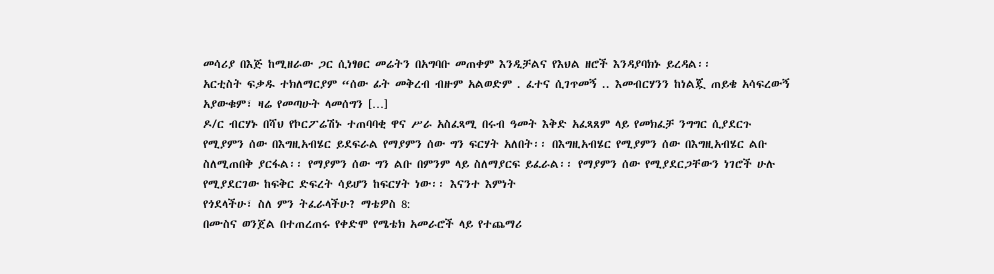መሳሪያ በእጅ ከሚዘራው ጋር ሲነፃፀር መሬትን በአግባቡ መጠቀም እንዲቻልና የእህል ዘሮች እንዳያባክኑ ይረዳል፡፡
አርቲስት ፍቃዱ ተክለማርያም “ሰው ፊት መቅረብ ብዙም አልወድም . ፈተና ሲገጥመኝ .. እመብርሃንን ከነልጇ ጠይቄ አሳፍረውኝ አያውቁም፣ ዛሬ የመጣሁት ላመሰግን […]
ዶ/ር ብርሃኑ በሻህ የኮርፖሬሽኑ ተጠባባቂ ዋና ሥራ አስፈጻሚ በሩብ ዓመት እቅድ አፈጻጸም ላይ የመክፈቻ ንግግር ሲያደርጉ
የሚያምን ሰው በእግዚአብሄር ይደፍራል የማያምን ሰው ግን ፍርሃት አለበት፡፡ በእግዚአብሄር የሚያምን ሰው በእግዚአብሄር ልቡ ስለሚጠበቅ ያርፋል፡፡ የማያምን ሰው ግን ልቡ በምንም ላይ ስለማያርፍ ይፈራል፡፡ የማያምን ሰው የሚያደርጋቸውን ነገሮች ሁሉ የሚያደርገው ከፍቅር ድፍረት ሳይሆን ከፍርሃት ነው፡፡ እናንተ እምነት
የጎደላችሁ፣ ስለ ምን ትፈራላችሁ? ማቴዎስ 8:
በሙስና ወንጀል በተጠረጠሩ የቀድሞ የሜቴክ አመራሮች ላይ የተጨማሪ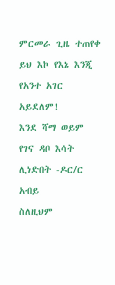ምርመራ ጊዜ ተጠየቀ
ይህ እኮ የእኔ እንጂ የአንተ አገር አይደለም!
እንደ ሻማ ወይም የገና ዳቦ እሳት ሊነድበት -ዶር/ር አብይ
ስለዚህም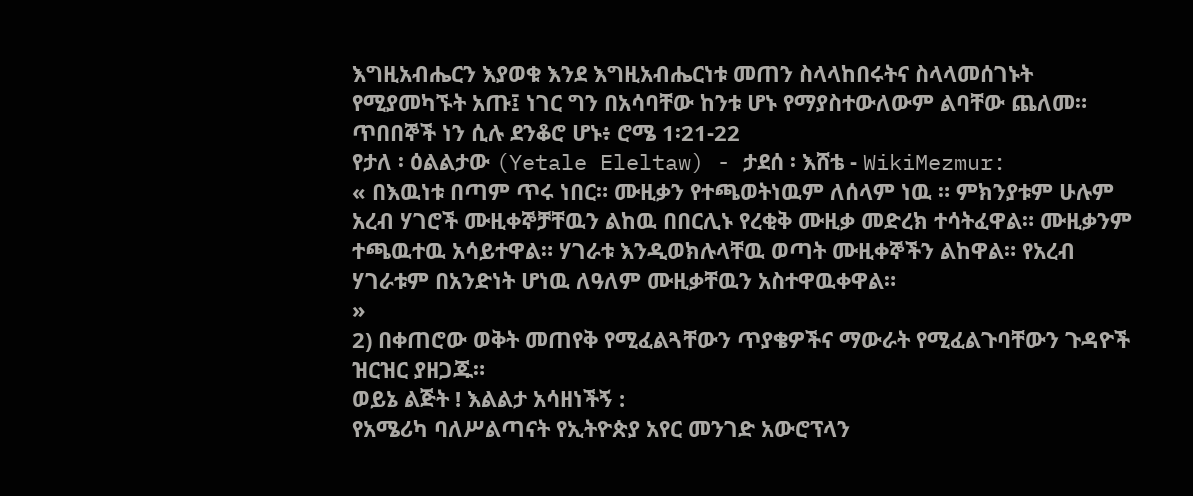እግዚአብሔርን እያወቁ እንደ እግዚአብሔርነቱ መጠን ስላላከበሩትና ስላላመሰገኑት የሚያመካኙት አጡ፤ ነገር ግን በአሳባቸው ከንቱ ሆኑ የማያስተውለውም ልባቸው ጨለመ። ጥበበኞች ነን ሲሉ ደንቆሮ ሆኑ፥ ሮሜ 1፡21-22
የታለ ፡ ዕልልታው (Yetale Eleltaw) - ታደሰ ፡ እሸቴ - WikiMezmur:
« በእዉነቱ በጣም ጥሩ ነበር። ሙዚቃን የተጫወትነዉም ለሰላም ነዉ ። ምክንያቱም ሁሉም አረብ ሃገሮች ሙዚቀኞቻቸዉን ልከዉ በበርሊኑ የረቂቅ ሙዚቃ መድረክ ተሳትፈዋል። ሙዚቃንም ተጫዉተዉ አሳይተዋል። ሃገራቱ እንዲወክሉላቸዉ ወጣት ሙዚቀኞችን ልከዋል። የአረብ ሃገራቱም በአንድነት ሆነዉ ለዓለም ሙዚቃቸዉን አስተዋዉቀዋል።
»
2) በቀጠሮው ወቅት መጠየቅ የሚፈልጓቸውን ጥያቄዎችና ማውራት የሚፈልጉባቸውን ጉዳዮች ዝርዝር ያዘጋጁ።
ወይኔ ልጅት ! እልልታ አሳዘነችኝ :
የአሜሪካ ባለሥልጣናት የኢትዮጵያ አየር መንገድ አውሮፕላን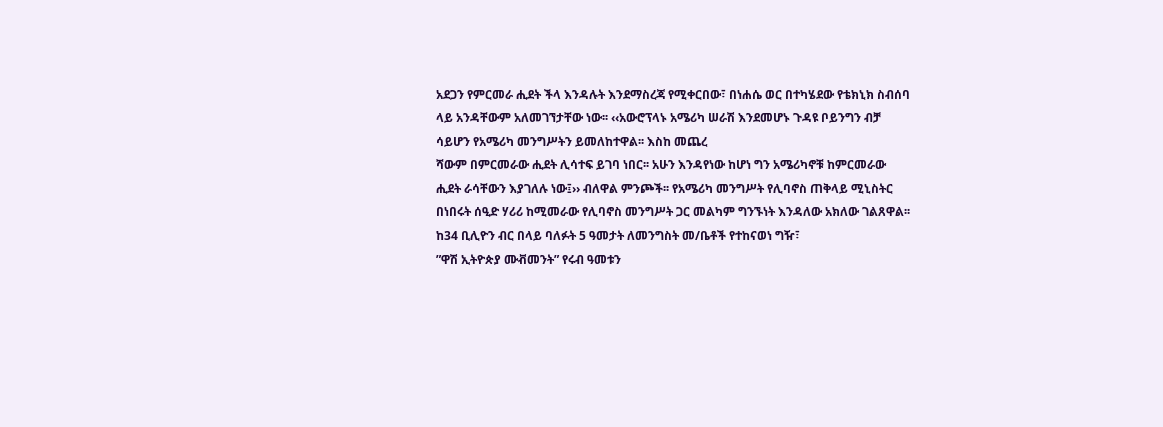አደጋን የምርመራ ሒደት ችላ እንዳሉት እንደማስረጃ የሚቀርበው፣ በነሐሴ ወር በተካሄደው የቴክኒክ ስብሰባ ላይ አንዳቸውም አለመገኘታቸው ነው፡፡ ‹‹አውሮፕላኑ አሜሪካ ሠራሽ እንደመሆኑ ጉዳዩ ቦይንግን ብቻ ሳይሆን የአሜሪካ መንግሥትን ይመለከተዋል፡፡ እስከ መጨረ
ሻውም በምርመራው ሒደት ሊሳተፍ ይገባ ነበር፡፡ አሁን እንዳየነው ከሆነ ግን አሜሪካኖቹ ከምርመራው ሒደት ራሳቸውን እያገለሉ ነው፤›› ብለዋል ምንጮች፡፡ የአሜሪካ መንግሥት የሊባኖስ ጠቅላይ ሚኒስትር በነበሩት ሰዒድ ሃሪሪ ከሚመራው የሊባኖስ መንግሥት ጋር መልካም ግንኙነት እንዳለው አክለው ገልጸዋል፡፡
ከ34 ቢሊዮን ብር በላይ ባለፉት 5 ዓመታት ለመንግስት መ/ቤቶች የተከናወነ ግዥ፣
”ዋሽ ኢትዮጵያ ሙቭመንት” የሩብ ዓመቱን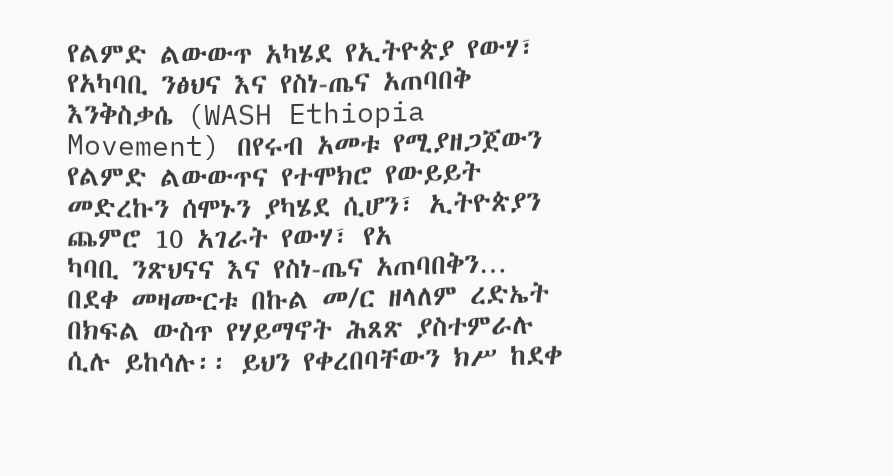የልምድ ልውውጥ አካሄደ የኢትዮጵያ የውሃ፣ የአካባቢ ንፅህና እና የስነ-ጤና አጠባበቅ እንቅስቃሴ (WASH Ethiopia Movement) በየሩብ አመቱ የሚያዘጋጀውን የልምድ ልውውጥና የተሞክሮ የውይይት መድረኩን ሰሞኑን ያካሄደ ሲሆን፣ ኢትዮጵያን ጨምሮ 10 አገራት የውሃ፣ የአ
ካባቢ ንጽህናና እና የስነ-ጤና አጠባበቅን…
በደቀ መዛሙርቱ በኩል መ/ር ዘላለም ረድኤት በክፍል ውስጥ የሃይማኖት ሕጸጽ ያስተምራሉ ሲሉ ይከሳሉ፡፡ ይህን የቀረበባቸውን ክሥ ከደቀ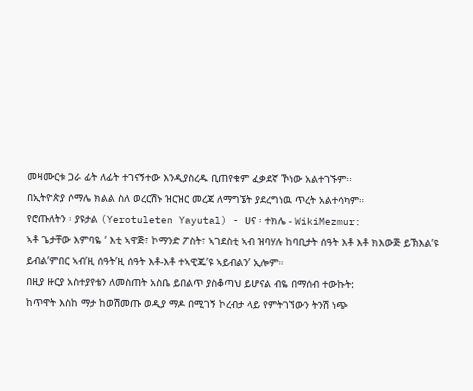መዛሙርቱ ጋራ ፊት ለፊት ተገናኝተው እንዲያስረዱ ቢጠየቁም ፈቃደኛ ኾነው አልተገኙም፡፡
በኢትዮጵያ ሶማሌ ክልል ስለ ወረርሽኑ ዝርዝር መረጃ ለማግኜት ያደረግነዉ ጥረት አልተሳካም።
የሮጡለትን ፡ ያዩታል (Yerotuleten Yayutal) - ሀና ፡ ተክሌ - WikiMezmur:
ኣቶ ጌታቸው እምባዬ ‘ እቲ ኣዋጅ፣ ኮማንድ ፖስት፣ ኣገደስቲ ኣብ ዝባሃሉ ከባቢታት ሰዓት እቶ እቶ ክእውጅ ይኽእል’ዩ ይብል’ምበር ኣብ’ዚ ሰዓት’ዚ ሰዓት እቶ-እቶ ተኣዊጁ’ዩ ኣይብልን’ ኢሎም።
በዚያ ዙርያ አስተያየቴን ለመስጠት አስቤ ይበልጥ ያስቆጣህ ይሆናል ብዬ በማሰብ ተውኩት:
ከጥዋት እስከ ማታ ከወሽመጡ ወዲያ ማዶ በሚገኝ ኮረብታ ላይ የምትገኘውን ትንሽ ነጭ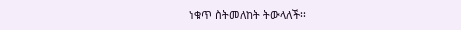ነቁጥ ስትመለከት ትውላለች፡፡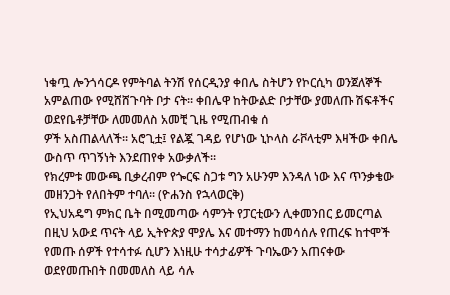ነቁጧ ሎንጎሳርዶ የምትባል ትንሽ የሰርዲንያ ቀበሌ ስትሆን የኮርሲካ ወንጀለኞች አምልጠው የሚሸሸጉባት ቦታ ናት፡፡ ቀበሌዋ ከትውልድ ቦታቸው ያመለጡ ሽፍቶችና ወደየቤቶቻቸው ለመመለስ አመቺ ጊዜ የሚጠብቁ ሰ
ዎች አስጠልላለች፡፡ አሮጊቷ፤ የልጇ ገዳይ የሆነው ኒኮላስ ራቮላቲም እዛችው ቀበሌ ውስጥ ጥገኝነት እንደጠየቀ አውቃለች፡፡
የክረምቱ መውጫ ቢቃረብም የጐርፍ ስጋቱ ግን አሁንም እንዳለ ነው እና ጥንቃቄው መዘንጋት የለበትም ተባለ፡፡ (ዮሐንስ የኋላወርቅ)
የኢህአዴግ ምክር ቤት በሚመጣው ሳምንት የፓርቲውን ሊቀመንበር ይመርጣል
በዚህ አውደ ጥናት ላይ ኢትዮጵያ ሞያሌ እና መተማን ከመሳሰሉ የጠረፍ ከተሞች የመጡ ሰዎች የተሳተፉ ሲሆን እነዚሁ ተሳታፊዎች ጉባኤውን አጠናቀው ወደየመጡበት በመመለስ ላይ ሳሉ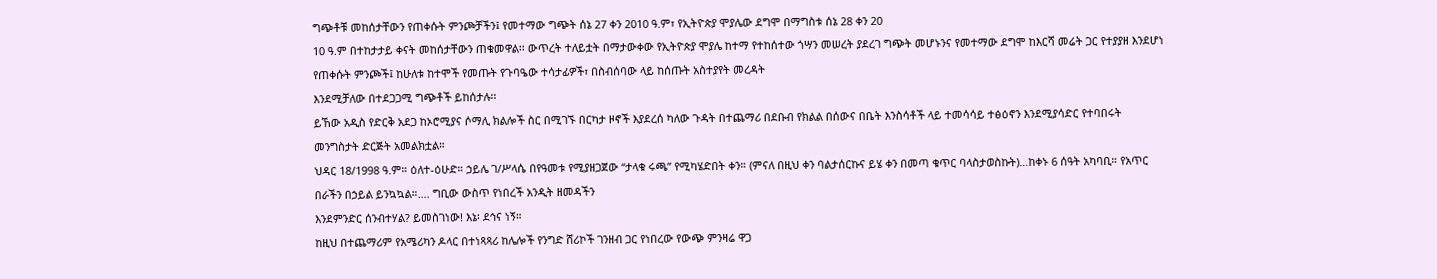ግጭቶቹ መከሰታቸውን የጠቀሱት ምንጮቻችን፤ የመተማው ግጭት ሰኔ 27 ቀን 2010 ዓ.ም፣ የኢትዮጵያ ሞያሌው ደግሞ በማግስቱ ሰኔ 28 ቀን 20
10 ዓ.ም በተከታታይ ቀናት መከሰታቸውን ጠቁመዋል፡፡ ውጥረት ተለይቷት በማታውቀው የኢትዮጵያ ሞያሌ ከተማ የተከሰተው ጎሣን መሠረት ያደረገ ግጭት መሆኑንና የመተማው ደግሞ ከእርሻ መሬት ጋር የተያያዘ እንደሆነ የጠቀሱት ምንጮች፤ ከሁለቱ ከተሞች የመጡት የጉባዔው ተሳታፊዎች፣ በስብሰባው ላይ ከሰጡት አስተያየት መረዳት
እንደሚቻለው በተደጋጋሚ ግጭቶች ይከሰታሉ፡፡
ይኸው አዲስ የድርቅ አደጋ ከኦሮሚያና ሶማሊ ክልሎች ስር በሚገኙ በርካታ ዞኖች እያደረሰ ካለው ጉዳት በተጨማሪ በደቡብ የክልል በሰውና በቤት እንስሳቶች ላይ ተመሳሳይ ተፅዕኖን እንደሚያሳድር የተባበሩት መንግስታት ድርጅት አመልክቷል።
ህዳር 18/1998 ዓ.ም። ዕለተ-ዕሁድ። ኃይሌ ገ/ሥላሴ በየዓመቱ የሚያዘጋጀው “ታላቁ ሩጫ” የሚካሄድበት ቀን። (ምናለ በዚህ ቀን ባልታሰርኩና ይሄ ቀን በመጣ ቁጥር ባላስታወስኩት)…ከቀኑ 6 ሰዓት አካባቢ። የአጥር በራችን በኃይል ይንኳኳል።…. ግቢው ውስጥ የነበረች አንዲት ዘመዳችን
እንደምንድር ሰንብተሃል? ይመስገነው! እኔ፡ ደኅና ነኝ።
ከዚህ በተጨማሪም የአሜሪካን ዶላር በተነጻጻሪ ከሌሎች የንግድ ሸሪኮች ገንዘብ ጋር የነበረው የውጭ ምንዛሬ ዋጋ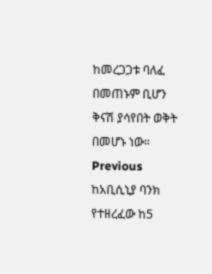ከመረጋጋቱ ባለፈ በመጠኑም ቢሆን ቅናሽ ያሳየበት ወቅት በመሆኑ ነው።
Previous ከአቢሲኒያ ባንክ የተዘረፈው ከ5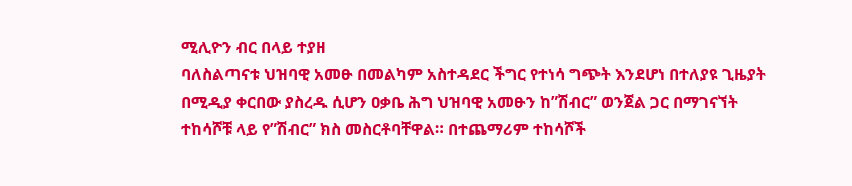ሚሊዮን ብር በላይ ተያዘ
ባለስልጣናቱ ህዝባዊ አመፁ በመልካም አስተዳደር ችግር የተነሳ ግጭት እንደሆነ በተለያዩ ጊዜያት በሚዲያ ቀርበው ያስረዱ ሲሆን ዐቃቤ ሕግ ህዝባዊ አመፁን ከ”ሽብር” ወንጀል ጋር በማገናኘት ተከሳሾቹ ላይ የ”ሽብር” ክስ መስርቶባቸዋል። በተጨማሪም ተከሳሾች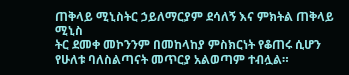ጠቅላይ ሚኒስትር ኃይለማርያም ደሳለኝ እና ምክትል ጠቅላይ ሚኒስ
ትር ደመቀ መኮንንም በመከላከያ ምስክርነት የቆጠሩ ሲሆን የሁለቱ ባለስልጣናት መጥርያ አልወጣም ተብሏል።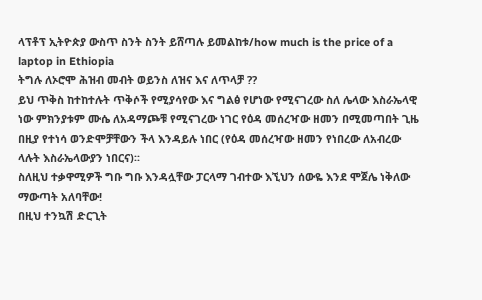ላፕቶፕ ኢትዮጵያ ውስጥ ስንት ስንት ይሸጣሉ ይመልከቱ/how much is the price of a laptop in Ethiopia
ትግሉ ለኦሮሞ ሕዝብ መብት ወይንስ ለዝና እና ለጥላቻ ??
ይህ ጥቅስ ከተከተሉት ጥቅሶች የሚያሳየው እና ግልፅ የሆነው የሚናገረው ስለ ሌላው እስራኤላዊ ነው ምክንያቱም ሙሴ ለአዳማጮቹ የሚናገረው ነገር የዕዳ መሰረዣው ዘመን በሚመጣበት ጊዜ በዚያ የተነሳ ወንድሞቻቸውን ችላ እንዳይሉ ነበር (የዕዳ መሰረዣው ዘመን የነበረው ለአብረው ላሉት እስራኤላውያን ነበርና)፡፡
ስለዚህ ተቃዋሚዎች ግቡ ግቡ እንዳሏቸው ፓርላማ ገብተው እኚህን ሰውዬ እንደ ሞጀሌ ነቅለው ማውጣት አለባቸው!
በዚህ ተንኳሽ ድርጊት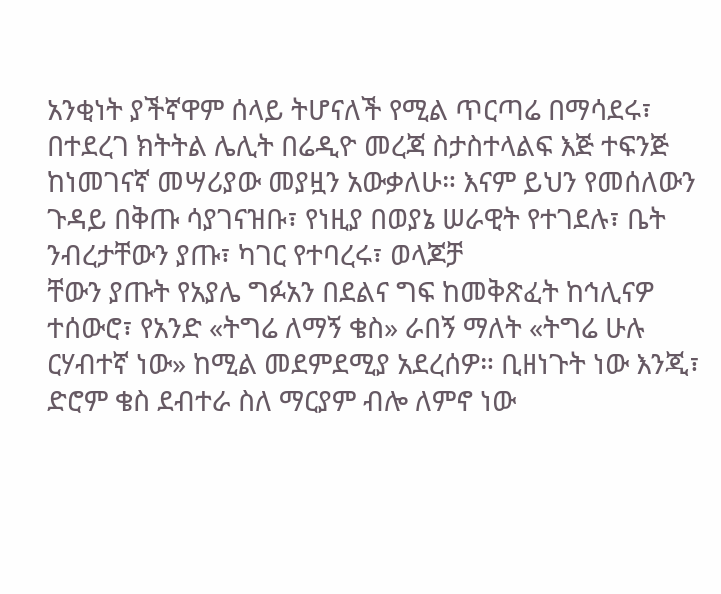አንቂነት ያችኛዋም ሰላይ ትሆናለች የሚል ጥርጣሬ በማሳደሩ፣ በተደረገ ክትትል ሌሊት በሬዲዮ መረጃ ስታስተላልፍ እጅ ተፍንጅ ከነመገናኛ መሣሪያው መያዟን አውቃለሁ። እናም ይህን የመሰለውን ጉዳይ በቅጡ ሳያገናዝቡ፣ የነዚያ በወያኔ ሠራዊት የተገደሉ፣ ቤት ንብረታቸውን ያጡ፣ ካገር የተባረሩ፣ ወላጆቻ
ቸውን ያጡት የአያሌ ግፉአን በደልና ግፍ ከመቅጽፈት ከኅሊናዎ ተሰውሮ፣ የአንድ «ትግሬ ለማኝ ቄስ» ራበኝ ማለት «ትግሬ ሁሉ ርሃብተኛ ነው» ከሚል መደምደሚያ አደረሰዎ። ቢዘነጉት ነው እንጂ፣ ድሮም ቄስ ደብተራ ስለ ማርያም ብሎ ለምኖ ነው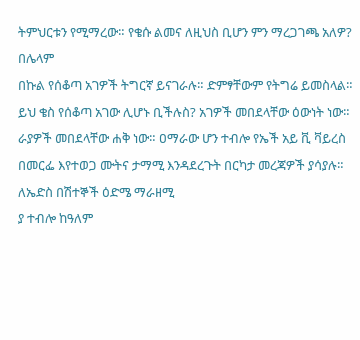ትምህርቱን የሚማረው። የቄሱ ልመና ለዚህስ ቢሆን ምን ማረጋገጫ አለዎ? በሌላም
በኩል የሰቆጣ አገዎች ትግርኛ ይናገራሉ። ድምፃቸውም የትግሬ ይመስላል። ይህ ቄስ የሰቆጣ አገው ሊሆኑ ቢችሉስ? አገዎች መበደላቸው ዕውነት ነው። ራያዎች መበደላቸው ሐቅ ነው። ዐማራው ሆን ተብሎ የኤች አይ ቪ ቫይረስ በመርፌ እየተወጋ ሙትና ታማሚ እንዳደረጉት በርካታ መረጃዎች ያሳያሉ። ለኤድስ በሽተኞች ዕድሜ ማራዘሚ
ያ ተብሎ ከዓለም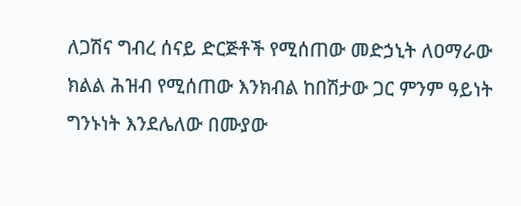ለጋሽና ግብረ ሰናይ ድርጅቶች የሚሰጠው መድኃኒት ለዐማራው ክልል ሕዝብ የሚሰጠው እንክብል ከበሽታው ጋር ምንም ዓይነት ግንኑነት እንደሌለው በሙያው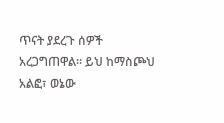ጥናት ያደረጉ ሰዎች አረጋግጠዋል። ይህ ከማስጮህ አልፎ፣ ወኔው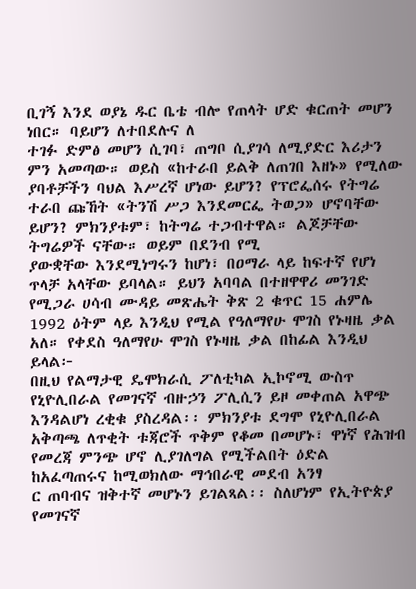ቢገኝ እንደ ወያኔ ዱር ቤቴ ብሎ የጠላት ሆድ ቁርጠት መሆን ነበር። ባይሆን ለተበደሉና ለ
ተገፉ ድምፅ መሆን ሲገባ፣ ጠግቦ ሲያገሳ ለሚያድር እሪታን ምን አመጣው። ወይስ «ከተራበ ይልቅ ለጠገበ እዘኑ» የሚለው ያባቶቻችን ባህል እሥረኛ ሆነው ይሆን? የፕሮፌሰሩ የትግሬ ተራበ ጩኸት «ትንሽ ሥጋ እንደመርፌ ትወጋ» ሆኖባቸው ይሆን? ምክንያቱም፣ ከትግሬ ተጋብተዋል። ልጆቻቸው ትግሬዎች ናቸው። ወይም በደንብ የሚ
ያውቋቸው እንደሚነግሩን ከሆነ፣ በዐማራ ላይ ከፍተኛ የሆነ ጥላቻ አላቸው ይባላል። ይህን አባባል በተዘዋዋሪ መንገድ የሚጋራ ሀሳብ ሙዳይ መጽሔት ቅጽ 2 ቁጥር 15 ሐምሌ 1992 ዕትም ላይ እንዲህ የሚል የዓለማየሁ ሞገስ የኑዛዜ ቃል አለ። የቀደስ ዓለማየሁ ሞገስ የኑዛዜ ቃል በከፊል እንዲህ ይላል፦
በዚህ የልማታዊ ዴሞክራሲ ፖለቲካል ኢኮኖሚ ውስጥ የኒዮሊበራል የመገናኛ ብዙኃን ፖሊሲን ይዞ መቀጠል አዋጭ እንዳልሆነ ረቂቁ ያስረዳል፡፡ ምክንያቱ ደግሞ የኒዮሊበራል አቅጣጫ ለጥቂት ቱጃሮች ጥቅም የቆመ በመሆኑ፣ ዋነኛ የሕዝብ የመረጃ ምንጭ ሆኖ ሊያገለግል የሚችልበት ዕድል ከአፈጣጠሩና ከሚወክለው ማኅበራዊ መደብ አንፃ
ር ጠባብና ዝቅተኛ መሆኑን ይገልጻል፡፡ ስለሆነም የኢትዮጵያ የመገናኛ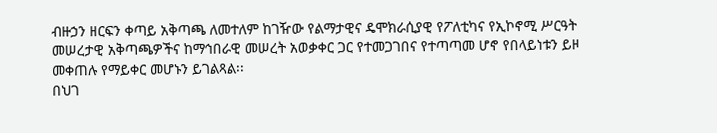ብዙኃን ዘርፍን ቀጣይ አቅጣጫ ለመተለም ከገዥው የልማታዊና ዴሞክራሲያዊ የፖለቲካና የኢኮኖሚ ሥርዓት መሠረታዊ አቅጣጫዎችና ከማኅበራዊ መሠረት አወቃቀር ጋር የተመጋገበና የተጣጣመ ሆኖ የበላይነቱን ይዞ መቀጠሉ የማይቀር መሆኑን ይገልጻል፡፡
በህገ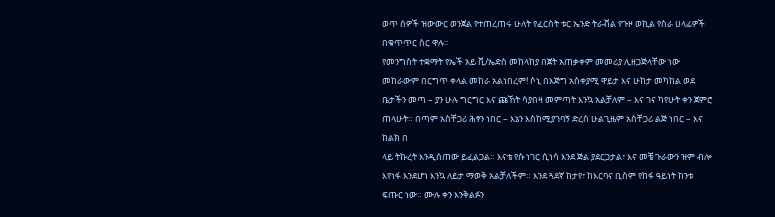ወጥ ሰዎች ዝውውር ወንጀል የተጠረጠሩ ሁለት የፈርስት ቱር ኤንድ ትራቭል የጉዞ ወኪል የስራ ሀላፊዎች በቁጥጥር ስር ዋሉ፡፡
የመንግስት ተቋማት የኤች አይ ቪ/ኤድስ መከላከያ በጀት አጠቃቀም መመሪያ ሊዘጋጅላቸው ነው
መከራውም በርግጥ ቀላል መከራ አልነበረም! ሶኒ በእጅግ አስቀያሚ ዋይታ እና ሁከታ መካከል ወደ ቤታችን መጣ – ያን ሁሉ ግርግር እና ጩኸት ሳያበዛ መምጣት እንኳ አልቻለም – እና ገና ካየሁት ቀን ጀምሮ ጠላሁት። በጣም አስቸጋሪ ሕፃን ነበር – እኔን እስከሚያገባኝ ድረስ ሁልጊዜም አስቸጋሪ ልጅ ነበር – እና ከልክ በ
ላይ ትኩረት እንዲሰጠው ይፈልጋል። እናቴ የሱ ነገር ሲነሳ እንደ ጅል ያደርጋታል፣ እና መቼ ጉራውን ዝም ብሎ እየነፋ እንደሆነ እንኳ ለይታ ማወቅ አልቻለችም። እንደ ጓደኛ ከታየ፣ ከእርባና ቢስም የከፋ ዓይነት ከንቱ ፍጡር ነው። ሙሉ ቀን እንቅልፉን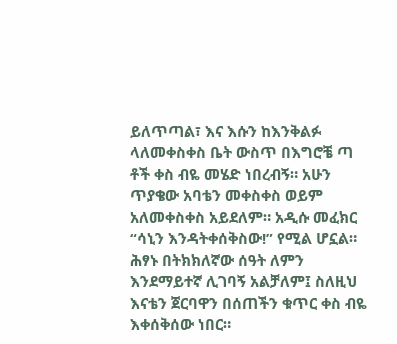ይለጥጣል፣ እና እሱን ከእንቅልፉ ላለመቀስቀስ ቤት ውስጥ በእግሮቼ ጣ
ቶች ቀስ ብዬ መሄድ ነበረብኝ። አሁን ጥያቄው አባቴን መቀስቀስ ወይም አለመቀስቀስ አይደለም። አዲሱ መፈክር “ሳኒን እንዳትቀሰቅስው!” የሚል ሆኗል። ሕፃኑ በትክክለኛው ሰዓት ለምን እንደማይተኛ ሊገባኝ አልቻለም፤ ስለዚህ እናቴን ጀርባዋን በሰጠችን ቁጥር ቀስ ብዬ እቀሰቅሰው ነበር።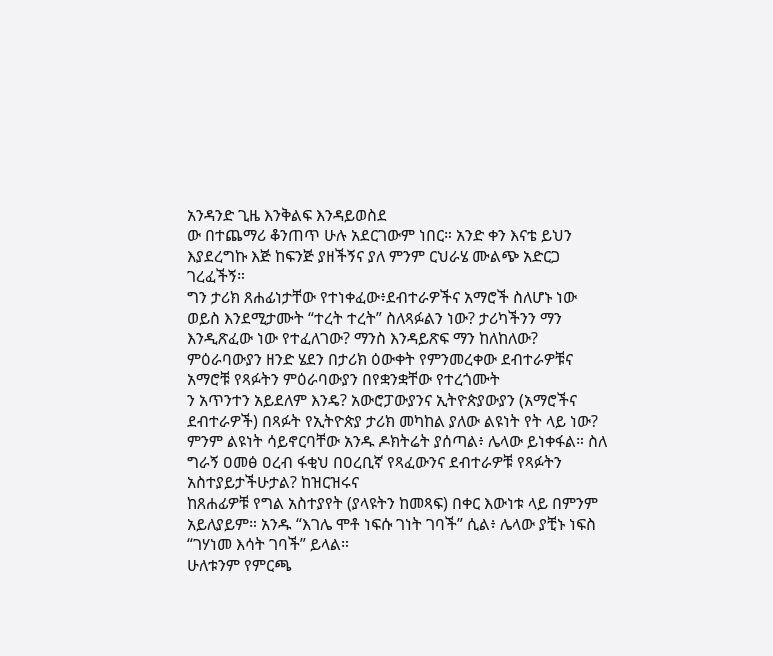አንዳንድ ጊዜ እንቅልፍ እንዳይወስደ
ው በተጨማሪ ቆንጠጥ ሁሉ አደርገውም ነበር። አንድ ቀን እናቴ ይህን እያደረግኩ እጅ ከፍንጅ ያዘችኝና ያለ ምንም ርህራሄ ሙልጭ አድርጋ ገረፈችኝ።
ግን ታሪክ ጸሐፊነታቸው የተነቀፈው፥ደብተራዎችና አማሮች ስለሆኑ ነው ወይስ እንደሚታሙት “ተረት ተረት” ስለጻፉልን ነው? ታሪካችንን ማን እንዲጽፈው ነው የተፈለገው? ማንስ እንዳይጽፍ ማን ከለከለው? ምዕራባውያን ዘንድ ሄደን በታሪክ ዕውቀት የምንመረቀው ደብተራዎቹና አማሮቹ የጻፉትን ምዕራባውያን በየቋንቋቸው የተረጎሙት
ን አጥንተን አይደለም እንዴ? አውሮፓውያንና ኢትዮጵያውያን (አማሮችና ደብተራዎች) በጻፉት የኢትዮጵያ ታሪክ መካከል ያለው ልዩነት የት ላይ ነው? ምንም ልዩነት ሳይኖርባቸው አንዱ ዶክትሬት ያሰጣል፥ ሌላው ይነቀፋል። ስለ ግራኝ ዐመፅ ዐረብ ፋቂህ በዐረቢኛ የጻፈውንና ደብተራዎቹ የጻፉትን አስተያይታችሁታል? ከዝርዝሩና
ከጸሐፊዎቹ የግል አስተያየት (ያላዩትን ከመጻፍ) በቀር እውነቱ ላይ በምንም አይለያይም። አንዱ “እገሌ ሞቶ ነፍሱ ገነት ገባች” ሲል፥ ሌላው ያቺኑ ነፍስ “ገሃነመ እሳት ገባች” ይላል።
ሁለቱንም የምርጫ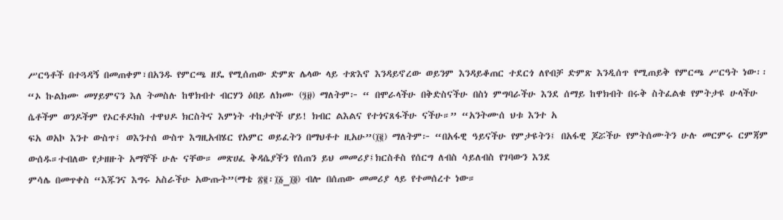ሥርዓቶች በተጓዳኝ በመጠቀም፣በአንዱ የምርጫ ዘዴ የሚሰጠው ድምጽ ሌላው ላይ ተጽእኖ እንዳይኖረው ወይንም እንዳይቆጠር ተደርጎ ለየብቻ ድምጽ እንዲሰጥ የሚጠይቅ የምርጫ ሥርዓት ነው፡፡
“ኦ ኩልክሙ መሃይምናን እለ ትመስሉ ከዋክብተ ብርሃን ዕበይ ለክሙ (፺፱) ማለትም፦ “ በሞራላችሁ በቅድስናችሁ በስነ ምግባራችሁ እንደ ሰማይ ከዋክብት በሩቅ ስትፈልቁ የምትታዩ ሁላችሁ ሴቶችም ወንዶችም የኦርቶዶክስ ተዋህዶ ክርስትና እምነት ተከታዮች ሆይ! ክብር ልእልና የተጎናጸፋችሁ ናችሁ።” “አንትሙሰ ህቱ እንተ አ
ፍአ ወአኮ እንተ ውስጥ፤ ወእንተሰ ውስጥ እግዚአብሄር የአምር ወይፈትን በማህቶተ ዚአሁ”(፲፪) ማለትም፦ “በአፋዊ ዓይናችሁ የምታዩትን፤ በአፋዊ ጆሯችሁ የምትሰሙትን ሁሉ መርምሩ ርምጃም ውሰዱ።ተብለው የታዘዙት አማኞች ሁሉ ናቸው። መጽሀፈ ቅዳሴያችን የሰጠን ይህ መመሪያ፤ክርስቶስ የሰርግ ለብስ ሳይለብስ የገባውን እንደ
ምሳሌ በመጥቀስ “እጁንና እግሩ አስራችሁ አውጡት”(ማቴ ፳፪፡፲፩_፲፬) ብሎ በሰጠው መመሪያ ላይ የተመሰረተ ነው።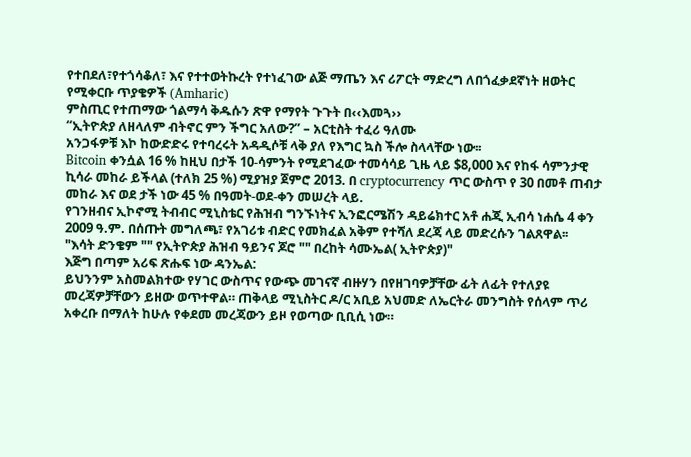የተበደለ፣የተጎሳቆለ፣ እና የተተወትኩረት የተነፈገው ልጅ ማጤን እና ሪፖርት ማድረግ ለበጎፈቃደኛነት ዘወትር የሚቀርቡ ጥያቄዎች (Amharic)
ምስጢር የተጠማው ጎልማሳ ቅዱሱን ጽዋ የማየት ጉጉት በ‹‹እመጓ››
“ኢትዮጵያ ለዘላለም ብትኖር ምን ችግር አለው?” – አርቲስት ተፈሪ ዓለሙ
አንጋፋዎቹ እኮ ከውድድሩ የተባረሩት አዳዲሶቹ ላቅ ያለ የእግር ኳስ ችሎ ስላላቸው ነው፡፡
Bitcoin ቀንሷል 16 % ከዚህ በታች 10-ሳምንት የሚደገፈው ተመሳሳይ ጊዜ ላይ $8,000 እና የከፋ ሳምንታዊ ኪሳራ መከራ ይችላል (ተለክ 25 %) ሚያዝያ ጀምሮ 2013. በ cryptocurrency ጥር ውስጥ የ 30 በመቶ ጠብታ መከራ እና ወደ ታች ነው 45 % በዓመት-ወደ-ቀን መሠረት ላይ.
የገንዘብና ኢኮኖሚ ትብብር ሚኒስቴር የሕዝብ ግንኙነትና ኢንፎርሜሽን ዳይሬክተር አቶ ሐጂ ኢብሳ ነሐሴ 4 ቀን 2009 ዓ.ም. በሰጡት መግለጫ፣ የአገሪቱ ብድር የመክፈል አቅም የተሻለ ደረጃ ላይ መድረሱን ገልጸዋል፡፡
"እሳት ድንቄም "" የኢትዮጵያ ሕዝብ ዓይንና ጆሮ "" በረከት ሳሙኤል( ኢትዮጵያ)"
እጅግ በጣም አሪፍ ጽሑፍ ነው ዳንኤል:
ይህንንም አስመልክተው የሃገር ውስጥና የውጭ መገናኛ ብዙሃን በየዘገባዎቻቸው ፊት ለፊት የተለያዩ መረጃዎቻቸውን ይዘው ወጥተዋል። ጠቅላይ ሚኒስትር ዶ/ር አቢይ አህመድ ለኤርትራ መንግስት የሰላም ጥሪ አቀረቡ በማለት ከሁሉ የቀደመ መረጃውን ይዞ የወጣው ቢቢሲ ነው።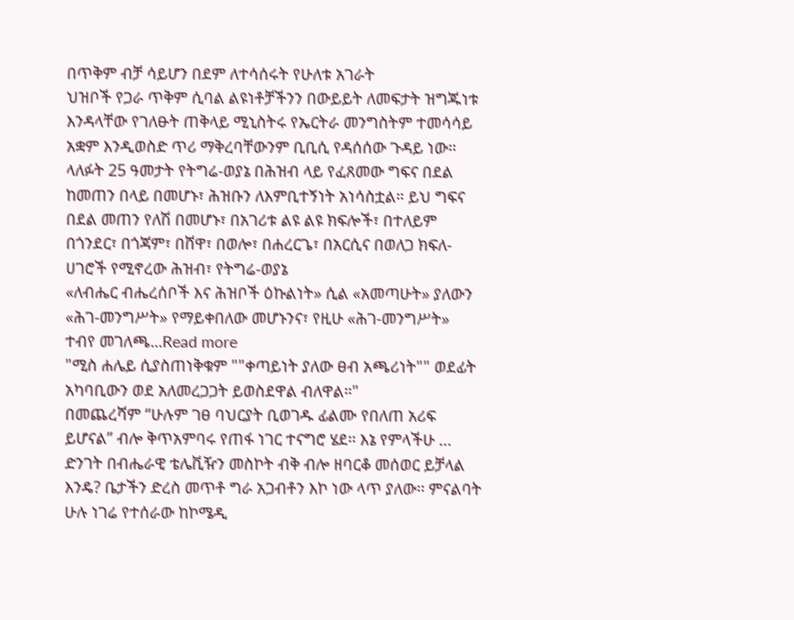በጥቅም ብቻ ሳይሆን በደም ለተሳሰሩት የሁለቱ አገራት
ህዝቦች የጋራ ጥቅም ሲባል ልዩነቶቻችንን በውይይት ለመፍታት ዝግጁነቱ እንዳላቸው የገለፁት ጠቅላይ ሚኒስትሩ የኤርትራ መንግስትም ተመሳሳይ አቋም እንዲወስድ ጥሪ ማቅረባቸውንም ቢቢሲ የዳሰሰው ጉዳይ ነው።
ላለፉት 25 ዓመታት የትግሬ-ወያኔ በሕዝብ ላይ የፈጸመው ግፍና በደል ከመጠን በላይ በመሆኑ፣ ሕዝቡን ለእምቢተኝነት አነሳስቷል። ይህ ግፍና በደል መጠን የለሽ በመሆኑ፣ በአገሪቱ ልዩ ልዩ ክፍሎች፣ በተለይም በጎንደር፣ በጎጃም፣ በሸዋ፣ በወሎ፣ በሐረርጌ፣ በአርሲና በወለጋ ክፍለ-ሀገሮች የሚኖረው ሕዝብ፣ የትግሬ-ወያኔ
«ለብሔር ብሔረሰቦች እና ሕዝቦች ዕኩልነት» ሲል «አመጣሁት» ያለውን «ሕገ-መንግሥት» የማይቀበለው መሆኑንና፣ የዚሁ «ሕገ-መንግሥት» ተብየ መገለጫ...Read more
"ሚስ ሐሌይ ሲያስጠነቅቁም ""ቀጣይነት ያለው ፀብ አጫሪነት"" ወደፊት አካባቢውን ወደ አለመረጋጋት ይወስደዋል ብለዋል።"
በመጨረሻም “ሁሉም ገፀ ባህርያት ቢወገዱ ፊልሙ የበለጠ አሪፍ ይሆናል” ብሎ ቅጥአምባሩ የጠፋ ነገር ተናግሮ ሄደ፡፡ እኔ የምላችሁ … ድንገት በብሔራዊ ቴሌቪዥን መስኮት ብቅ ብሎ ዘባርቆ መሰወር ይቻላል እንዴ? ቤታችን ድረስ መጥቶ ግራ አጋብቶን እኮ ነው ላጥ ያለው፡፡ ምናልባት ሁሉ ነገሬ የተሰራው ከኮሜዲ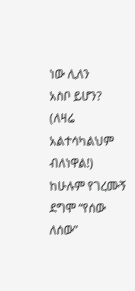ነው ሊለን
አስቦ ይሆን? (ለዛሬ አልተሳካልህም ብለነዋል!) ከሁሉም የገረሙኝ ደግሞ “የሰው ለሰው”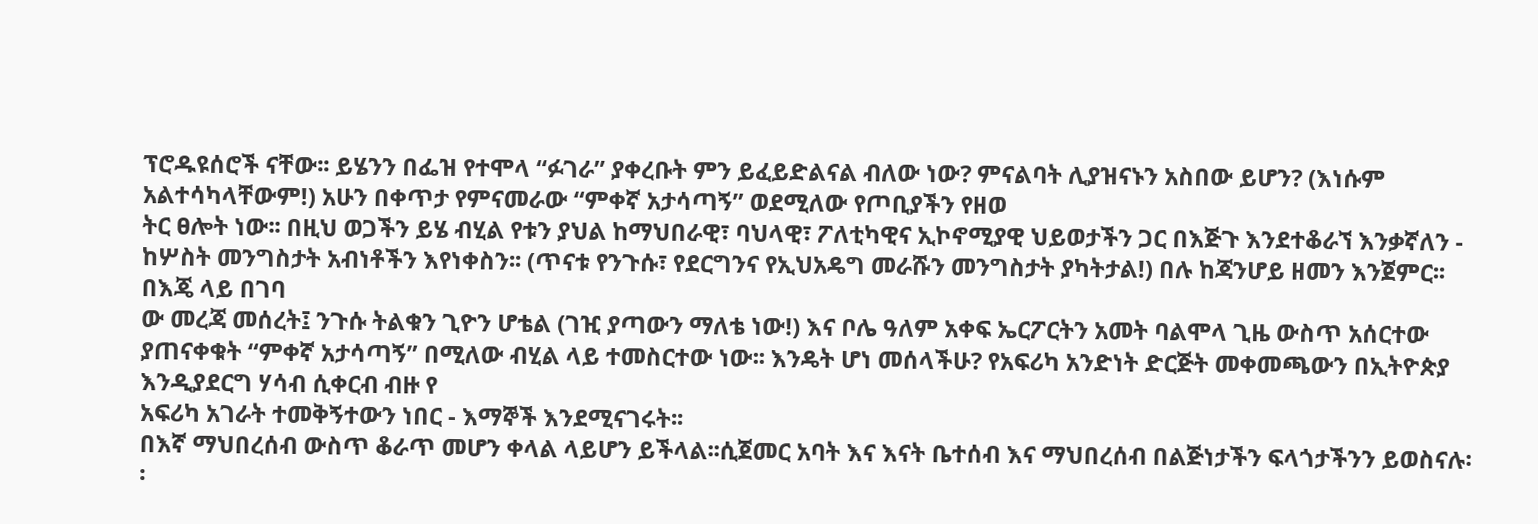ፕሮዱዩሰሮች ናቸው፡፡ ይሄንን በፌዝ የተሞላ “ፉገራ” ያቀረቡት ምን ይፈይድልናል ብለው ነው? ምናልባት ሊያዝናኑን አስበው ይሆን? (እነሱም አልተሳካላቸውም!) አሁን በቀጥታ የምናመራው “ምቀኛ አታሳጣኝ” ወደሚለው የጦቢያችን የዘወ
ትር ፀሎት ነው፡፡ በዚህ ወጋችን ይሄ ብሂል የቱን ያህል ከማህበራዊ፣ ባህላዊ፣ ፖለቲካዊና ኢኮኖሚያዊ ህይወታችን ጋር በእጅጉ እንደተቆራኘ እንቃኛለን - ከሦስት መንግስታት አብነቶችን እየነቀስን፡፡ (ጥናቱ የንጉሱ፣ የደርግንና የኢህአዴግ መራሹን መንግስታት ያካትታል!) በሉ ከጃንሆይ ዘመን እንጀምር፡፡ በእጄ ላይ በገባ
ው መረጃ መሰረት፤ ንጉሱ ትልቁን ጊዮን ሆቴል (ገዢ ያጣውን ማለቴ ነው!) እና ቦሌ ዓለም አቀፍ ኤርፖርትን አመት ባልሞላ ጊዜ ውስጥ አሰርተው ያጠናቀቁት “ምቀኛ አታሳጣኝ” በሚለው ብሂል ላይ ተመስርተው ነው፡፡ እንዴት ሆነ መሰላችሁ? የአፍሪካ አንድነት ድርጅት መቀመጫውን በኢትዮጵያ እንዲያደርግ ሃሳብ ሲቀርብ ብዙ የ
አፍሪካ አገራት ተመቅኝተውን ነበር - እማኞች እንደሚናገሩት፡፡
በእኛ ማህበረሰብ ውስጥ ቆራጥ መሆን ቀላል ላይሆን ይችላል፡፡ሲጀመር አባት እና እናት ቤተሰብ እና ማህበረሰብ በልጅነታችን ፍላጎታችንን ይወስናሉ፡፡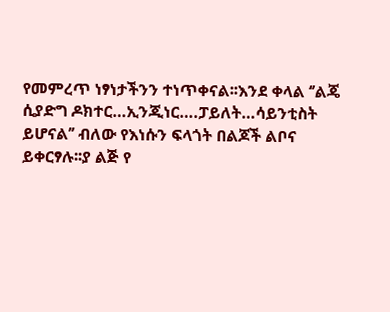የመምረጥ ነፃነታችንን ተነጥቀናል፡፡እንደ ቀላል ‘’ልጄ ሲያድግ ዶክተር…ኢንጂነር….ፓይለት…ሳይንቲስት ይሆናል’’ ብለው የእነሱን ፍላጎት በልጆች ልቦና ይቀርፃሉ፡፡ያ ልጅ የ